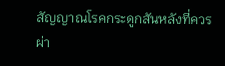สัญญาณโรคกระดูกสันหลังที่ควรผ่า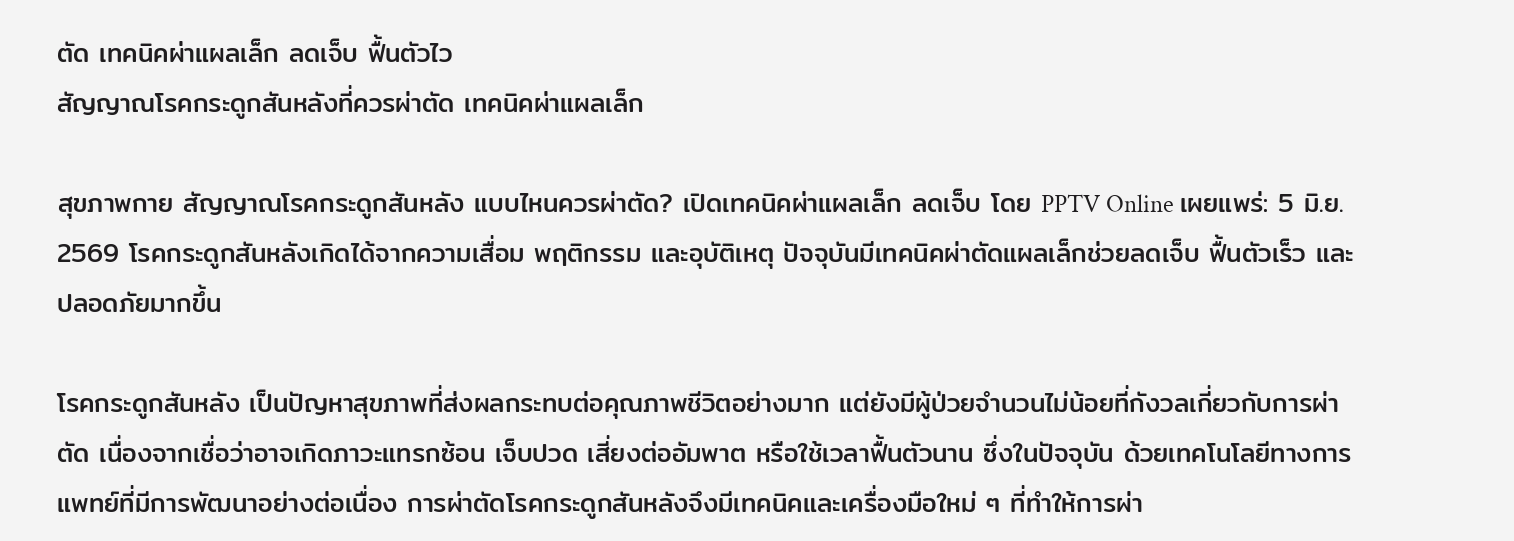ตัด เทคนิคผ่าแผลเล็ก ลดเจ็บ ฟื้นตัวไว
สัญญาณโรคกระดูกสันหลังที่ควรผ่าตัด เทคนิคผ่าแผลเล็ก

สุขภาพกาย สัญญาณโรคกระดูกสันหลัง แบบไหนควรผ่าตัด? เปิดเทคนิคผ่าแผลเล็ก ลดเจ็บ โดย PPTV Online เผยแพร่: 5 มิ.ย. 2569 โรคกระดูกสันหลังเกิดได้จากความเสื่อม พฤติกรรม และอุบัติเหตุ ปัจจุบันมีเทคนิคผ่าตัดแผลเล็กช่วยลดเจ็บ ฟื้นตัวเร็ว และปลอดภัยมากขึ้น

โรคกระดูกสันหลัง เป็นปัญหาสุขภาพที่ส่งผลกระทบต่อคุณภาพชีวิตอย่างมาก แต่ยังมีผู้ป่วยจำนวนไม่น้อยที่กังวลเกี่ยวกับการผ่าตัด เนื่องจากเชื่อว่าอาจเกิดภาวะแทรกซ้อน เจ็บปวด เสี่ยงต่ออัมพาต หรือใช้เวลาฟื้นตัวนาน ซึ่งในปัจจุบัน ด้วยเทคโนโลยีทางการแพทย์ที่มีการพัฒนาอย่างต่อเนื่อง การผ่าตัดโรคกระดูกสันหลังจึงมีเทคนิคและเครื่องมือใหม่ ๆ ที่ทำให้การผ่า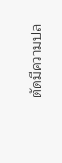ตัดมีความปล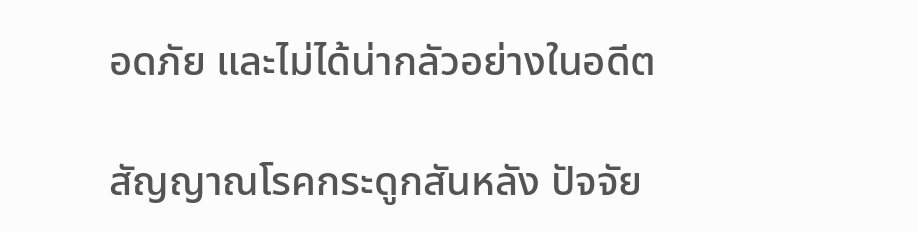อดภัย และไม่ได้น่ากลัวอย่างในอดีต

สัญญาณโรคกระดูกสันหลัง ปัจจัย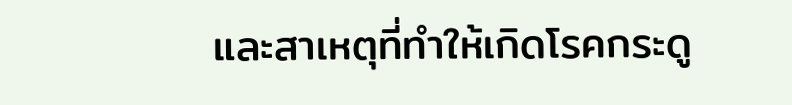และสาเหตุที่ทำให้เกิดโรคกระดู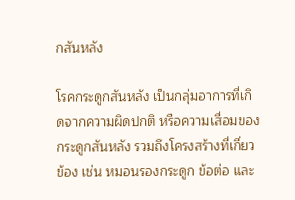กสันหลัง

โรคกระดูกสันหลัง เป็นกลุ่มอาการที่เกิดจากความผิดปกติ หรือความเสื่อมของกระดูกสันหลัง รวมถึงโครงสร้างที่เกี่ยวข้อง เช่น หมอนรองกระดูก ข้อต่อ และ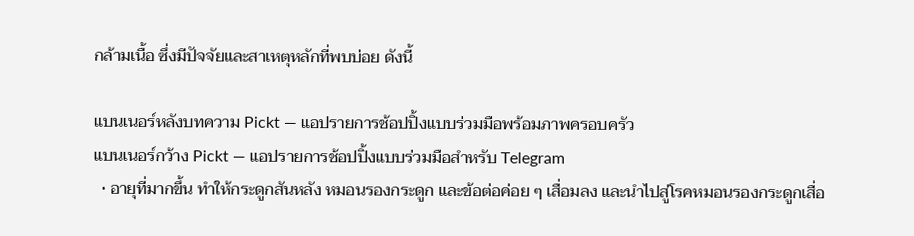กล้ามเนื้อ ซึ่งมีปัจจัยและสาเหตุหลักที่พบบ่อย ดังนี้

แบนเนอร์หลังบทความ Pickt — แอปรายการช้อปปิ้งแบบร่วมมือพร้อมภาพครอบครัว
แบนเนอร์กว้าง Pickt — แอปรายการช้อปปิ้งแบบร่วมมือสำหรับ Telegram
  • อายุที่มากขึ้น ทำให้กระดูกสันหลัง หมอนรองกระดูก และข้อต่อค่อย ๆ เสื่อมลง และนำไปสู่โรคหมอนรองกระดูกเสื่อ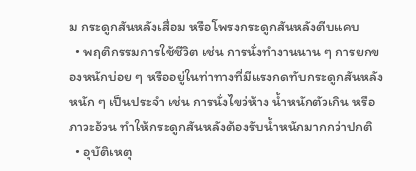ม กระดูกสันหลังเสื่อม หรือโพรงกระดูกสันหลังตีบแคบ
  • พฤติกรรมการใช้ชีวิต เช่น การนั่งทำงานนาน ๆ การยกของหนักบ่อย ๆ หรืออยู่ในท่าทางที่มีแรงกดทับกระดูกสันหลังหนัก ๆ เป็นประจำ เช่น การนั่งไขว่ห้าง น้ำหนักตัวเกิน หรือภาวะอ้วน ทำให้กระดูกสันหลังต้องรับน้ำหนักมากกว่าปกติ
  • อุบัติเหตุ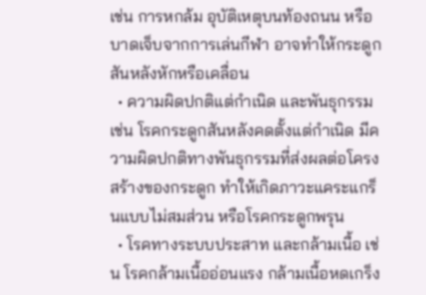เช่น การหกล้ม อุบัติเหตุบนท้องถนน หรือบาดเจ็บจากการเล่นกีฬา อาจทำให้กระดูกสันหลังหักหรือเคลื่อน
  • ความผิดปกติแต่กำเนิด และพันธุกรรม เช่น โรคกระดูกสันหลังคดตั้งแต่กำเนิด มีความผิดปกติทางพันธุกรรมที่ส่งผลต่อโครงสร้างของกระดูก ทำให้เกิดภาวะแคระแกร็นแบบไม่สมส่วน หรือโรคกระดูกพรุน
  • โรคทางระบบประสาท และกล้ามเนื้อ เช่น โรคกล้ามเนื้ออ่อนแรง กล้ามเนื้อหดเกร็ง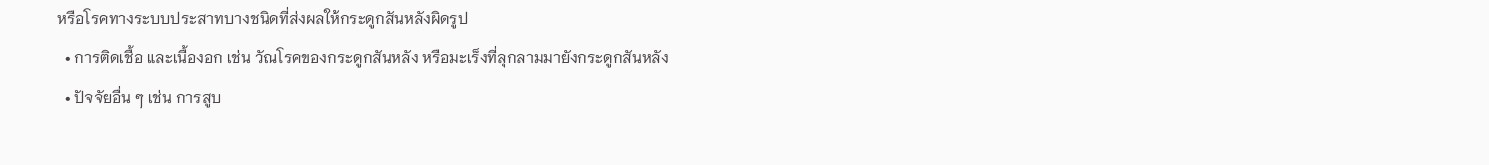หรือโรคทางระบบประสาทบางชนิดที่ส่งผลให้กระดูกสันหลังผิดรูป
  • การติดเชื้อ และเนื้องอก เช่น วัณโรคของกระดูกสันหลัง หรือมะเร็งที่ลุกลามมายังกระดูกสันหลัง
  • ปัจจัยอื่น ๆ เช่น การสูบ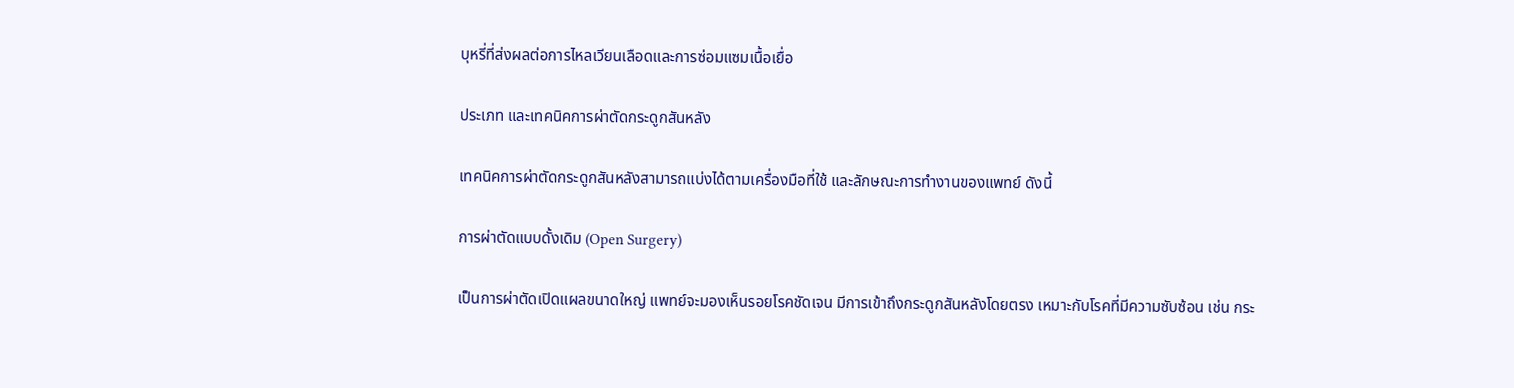บุหรี่ที่ส่งผลต่อการไหลเวียนเลือดและการซ่อมแซมเนื้อเยื่อ

ประเภท และเทคนิคการผ่าตัดกระดูกสันหลัง

เทคนิคการผ่าตัดกระดูกสันหลังสามารถแบ่งได้ตามเครื่องมือที่ใช้ และลักษณะการทำงานของแพทย์ ดังนี้

การผ่าตัดแบบดั้งเดิม (Open Surgery)

เป็นการผ่าตัดเปิดแผลขนาดใหญ่ แพทย์จะมองเห็นรอยโรคชัดเจน มีการเข้าถึงกระดูกสันหลังโดยตรง เหมาะกับโรคที่มีความซับซ้อน เช่น กระ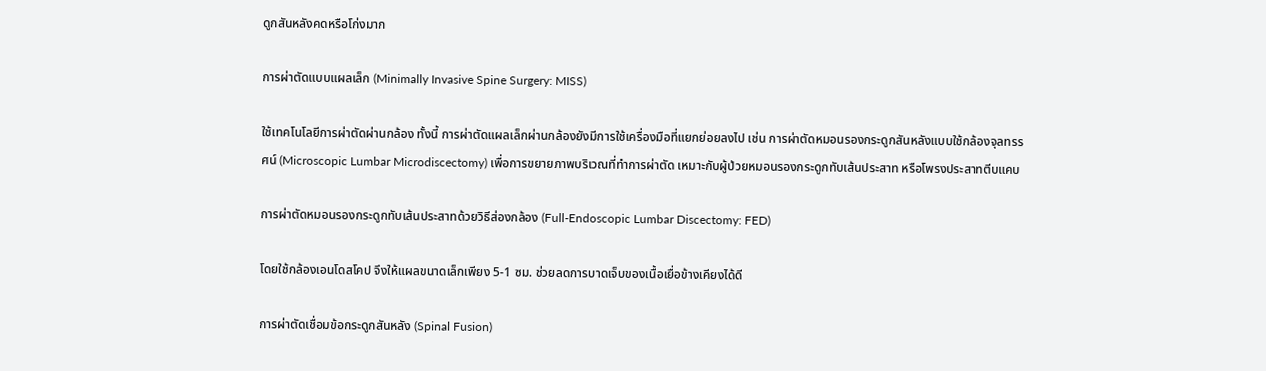ดูกสันหลังคดหรือโก่งมาก

การผ่าตัดแบบแผลเล็ก (Minimally Invasive Spine Surgery: MISS)

ใช้เทคโนโลยีการผ่าตัดผ่านกล้อง ทั้งนี้ การผ่าตัดแผลเล็กผ่านกล้องยังมีการใช้เครื่องมือที่แยกย่อยลงไป เช่น การผ่าตัดหมอนรองกระดูกสันหลังแบบใช้กล้องจุลทรรศน์ (Microscopic Lumbar Microdiscectomy) เพื่อการขยายภาพบริเวณที่ทำการผ่าตัด เหมาะกับผู้ป่วยหมอนรองกระดูกทับเส้นประสาท หรือโพรงประสาทตีบแคบ

การผ่าตัดหมอนรองกระดูกทับเส้นประสาทด้วยวิธีส่องกล้อง (Full-Endoscopic Lumbar Discectomy: FED)

โดยใช้กล้องเอนโดสโคป จึงให้แผลขนาดเล็กเพียง 5-1 ซม. ช่วยลดการบาดเจ็บของเนื้อเยื่อข้างเคียงได้ดี

การผ่าตัดเชื่อมข้อกระดูกสันหลัง (Spinal Fusion)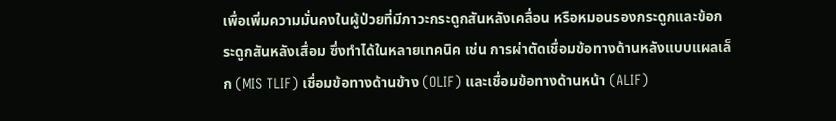เพื่อเพิ่มความมั่นคงในผู้ป่วยที่มีภาวะกระดูกสันหลังเคลื่อน หรือหมอนรองกระดูกและข้อกระดูกสันหลังเสื่อม ซึ่งทำได้ในหลายเทคนิค เช่น การผ่าตัดเชื่อมข้อทางด้านหลังแบบแผลเล็ก (MIS TLIF) เชื่อมข้อทางด้านข้าง (OLIF) และเชื่อมข้อทางด้านหน้า (ALIF)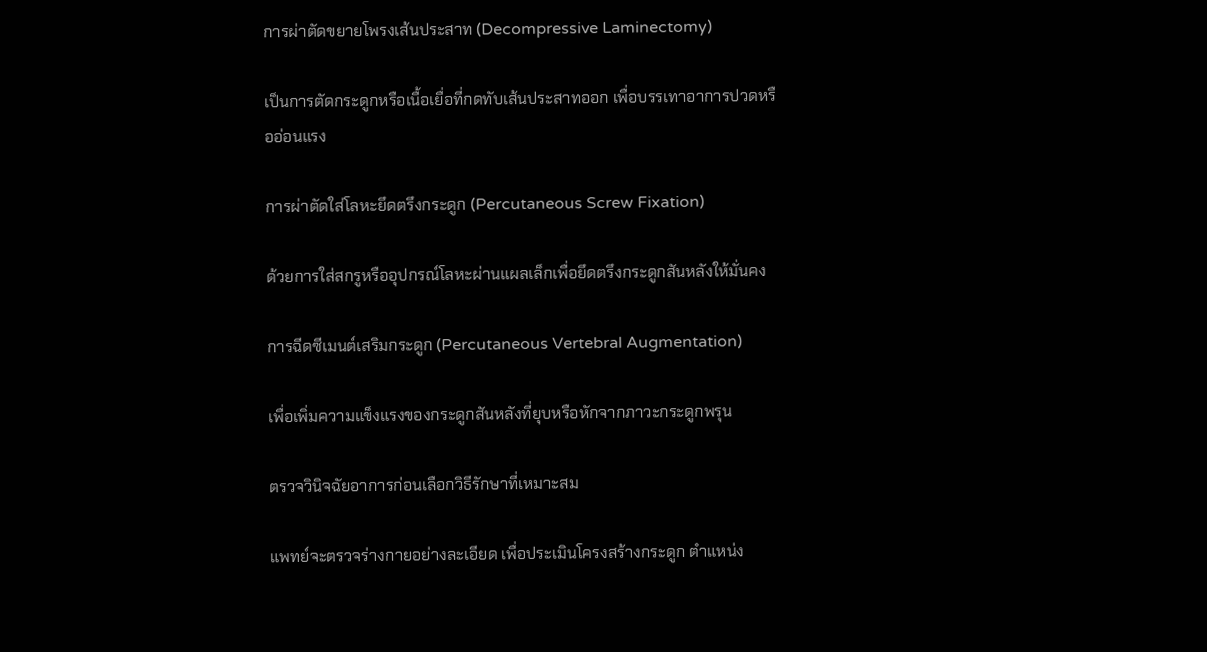การผ่าตัดขยายโพรงเส้นประสาท (Decompressive Laminectomy)

เป็นการตัดกระดูกหรือเนื้อเยื่อที่กดทับเส้นประสาทออก เพื่อบรรเทาอาการปวดหรืออ่อนแรง

การผ่าตัดใส่โลหะยึดตรึงกระดูก (Percutaneous Screw Fixation)

ด้วยการใส่สกรูหรืออุปกรณ์โลหะผ่านแผลเล็กเพื่อยึดตรึงกระดูกสันหลังให้มั่นคง

การฉีดซีเมนต์เสริมกระดูก (Percutaneous Vertebral Augmentation)

เพื่อเพิ่มความแข็งแรงของกระดูกสันหลังที่ยุบหรือหักจากภาวะกระดูกพรุน

ตรวจวินิจฉัยอาการก่อนเลือกวิธีรักษาที่เหมาะสม

แพทย์จะตรวจร่างกายอย่างละเอียด เพื่อประเมินโครงสร้างกระดูก ตำแหน่ง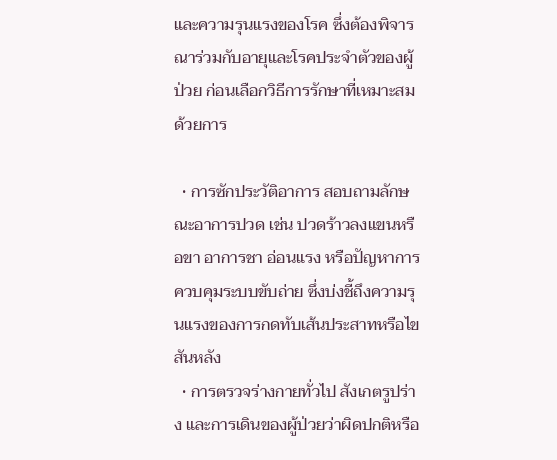และความรุนแรงของโรค ซึ่งต้องพิจารณาร่วมกับอายุและโรคประจำตัวของผู้ป่วย ก่อนเลือกวิธีการรักษาที่เหมาะสม ด้วยการ

  • การซักประวัติอาการ สอบถามลักษณะอาการปวด เช่น ปวดร้าวลงแขนหรือขา อาการชา อ่อนแรง หรือปัญหาการควบคุมระบบขับถ่าย ซึ่งบ่งชี้ถึงความรุนแรงของการกดทับเส้นประสาทหรือไขสันหลัง
  • การตรวจร่างกายทั่วไป สังเกตรูปร่าง และการเดินของผู้ป่วยว่าผิดปกติหรือ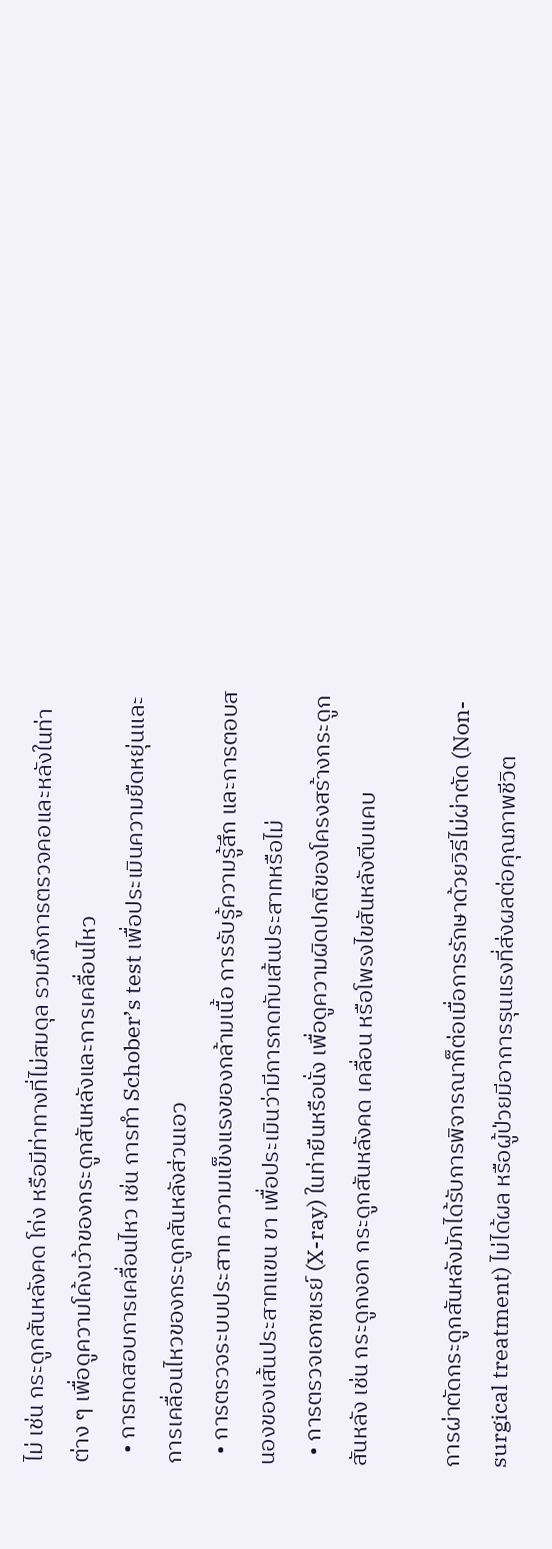ไม่ เช่น กระดูกสันหลังคด โก่ง หรือมีท่าทางที่ไม่สมดุล รวมถึงการตรวจคอและหลังในท่าต่าง ๆ เพื่อดูความโค้งเว้าของกระดูกสันหลังและการเคลื่อนไหว
  • การทดสอบการเคลื่อนไหว เช่น การทำ Schober’s test เพื่อประเมินความยืดหยุ่นและการเคลื่อนไหวของกระดูกสันหลังส่วนเอว
  • การตรวจระบบประสาท ความแข็งแรงของกล้ามเนื้อ การรับรู้ความรู้สึก และการตอบสนองของเส้นประสาทแขน ขา เพื่อประเมินว่ามีการกดทับเส้นประสาทหรือไม่
  • การตรวจเอกซเรย์ (X-ray) ในท่ายืนหรือนั่ง เพื่อดูความผิดปกติของโครงสร้างกระดูกสันหลัง เช่น กระดูกงอก กระดูกสันหลังคด เคลื่อน หรือโพรงไขสันหลังตีบแคบ

การผ่าตัดกระดูกสันหลังมักได้รับการพิจารณาก็ต่อเมื่อการรักษาด้วยวิธีไม่ผ่าตัด (Non-surgical treatment) ไม่ได้ผล หรือผู้ป่วยมีอาการรุนแรงที่ส่งผลต่อคุณภาพชีวิต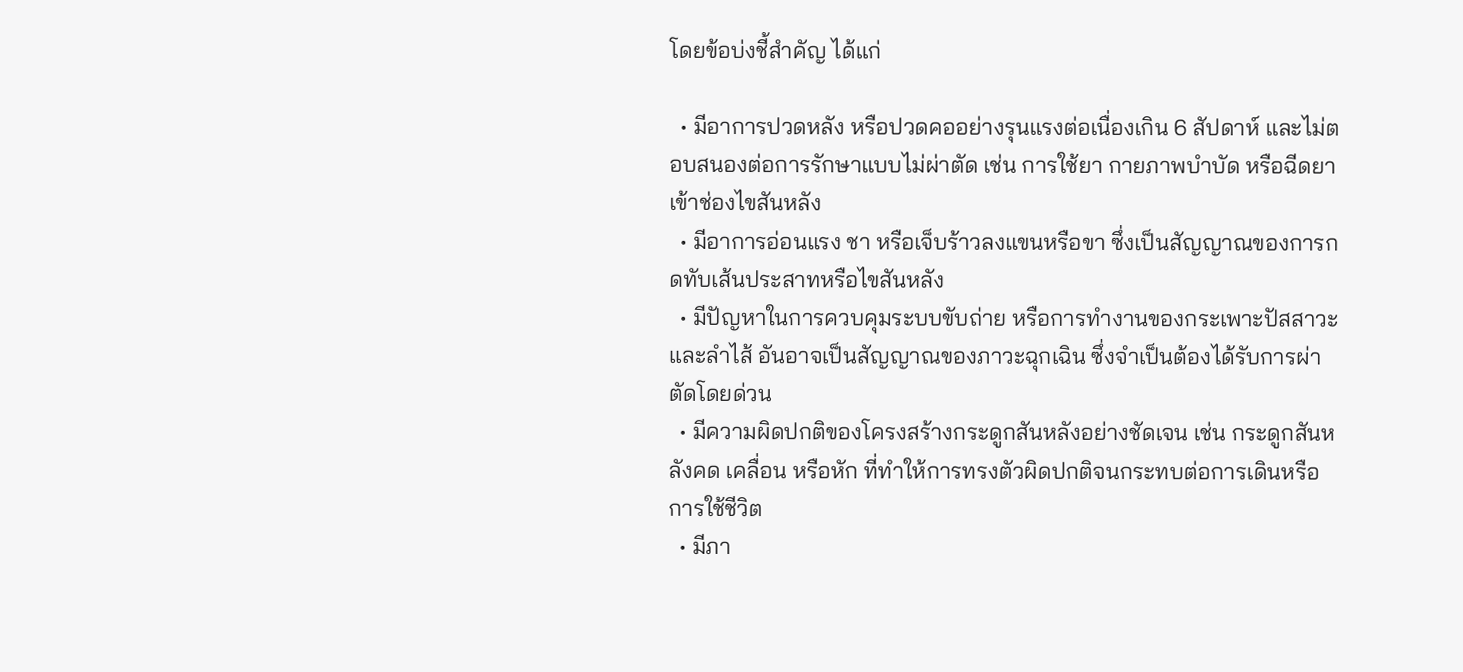โดยข้อบ่งชี้สำคัญ ได้แก่

  • มีอาการปวดหลัง หรือปวดคออย่างรุนแรงต่อเนื่องเกิน 6 สัปดาห์ และไม่ตอบสนองต่อการรักษาแบบไม่ผ่าตัด เช่น การใช้ยา กายภาพบำบัด หรือฉีดยาเข้าช่องไขสันหลัง
  • มีอาการอ่อนแรง ชา หรือเจ็บร้าวลงแขนหรือขา ซึ่งเป็นสัญญาณของการกดทับเส้นประสาทหรือไขสันหลัง
  • มีปัญหาในการควบคุมระบบขับถ่าย หรือการทำงานของกระเพาะปัสสาวะและลำไส้ อันอาจเป็นสัญญาณของภาวะฉุกเฉิน ซึ่งจำเป็นต้องได้รับการผ่าตัดโดยด่วน
  • มีความผิดปกติของโครงสร้างกระดูกสันหลังอย่างชัดเจน เช่น กระดูกสันหลังคด เคลื่อน หรือหัก ที่ทำให้การทรงตัวผิดปกติจนกระทบต่อการเดินหรือการใช้ชีวิต
  • มีภา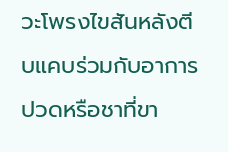วะโพรงไขสันหลังตีบแคบร่วมกับอาการปวดหรือชาที่ขา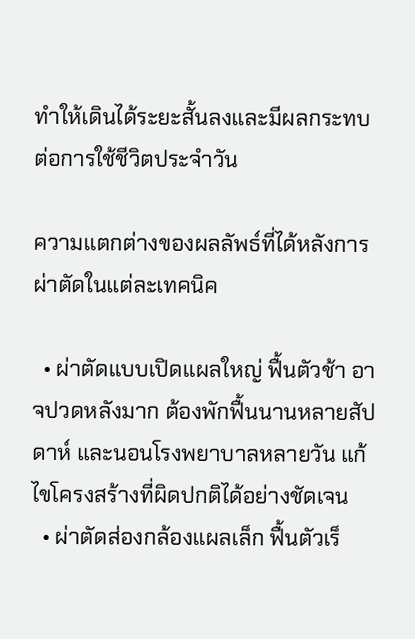ทำให้เดินได้ระยะสั้นลงและมีผลกระทบต่อการใช้ชีวิตประจำวัน

ความแตกต่างของผลลัพธ์ที่ได้หลังการผ่าตัดในแต่ละเทคนิค

  • ผ่าตัดแบบเปิดแผลใหญ่ ฟื้นตัวช้า อาจปวดหลังมาก ต้องพักฟื้นนานหลายสัปดาห์ และนอนโรงพยาบาลหลายวัน แก้ไขโครงสร้างที่ผิดปกติได้อย่างชัดเจน
  • ผ่าตัดส่องกล้องแผลเล็ก ฟื้นตัวเร็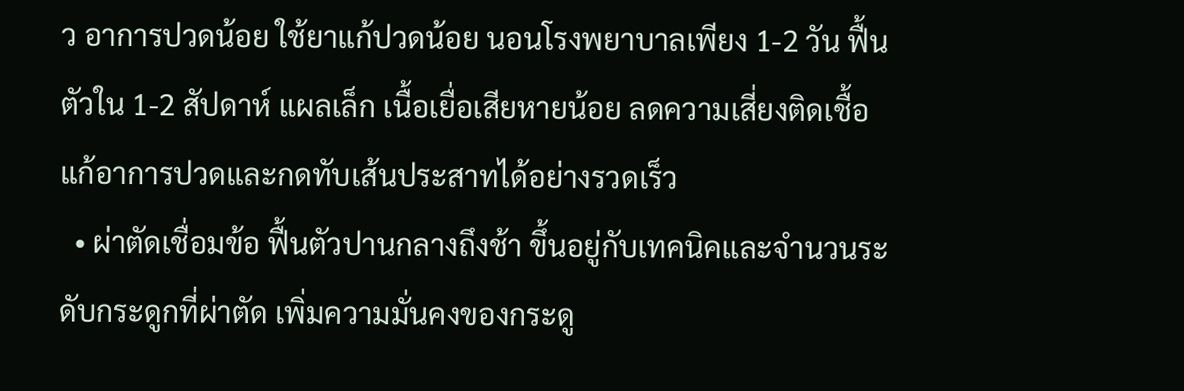ว อาการปวดน้อย ใช้ยาแก้ปวดน้อย นอนโรงพยาบาลเพียง 1-2 วัน ฟื้นตัวใน 1-2 สัปดาห์ แผลเล็ก เนื้อเยื่อเสียหายน้อย ลดความเสี่ยงติดเชื้อ แก้อาการปวดและกดทับเส้นประสาทได้อย่างรวดเร็ว
  • ผ่าตัดเชื่อมข้อ ฟื้นตัวปานกลางถึงช้า ขึ้นอยู่กับเทคนิคและจำนวนระดับกระดูกที่ผ่าตัด เพิ่มความมั่นคงของกระดู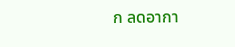ก ลดอากา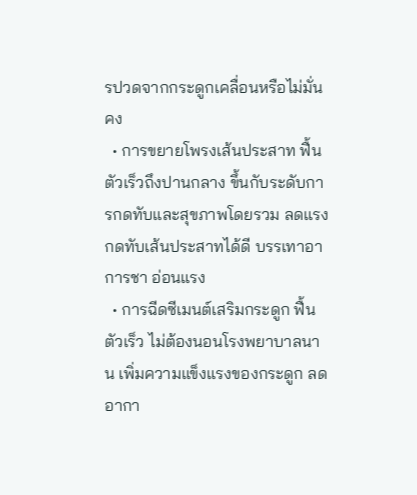รปวดจากกระดูกเคลื่อนหรือไม่มั่นคง
  • การขยายโพรงเส้นประสาท ฟื้นตัวเร็วถึงปานกลาง ขึ้นกับระดับการกดทับและสุขภาพโดยรวม ลดแรงกดทับเส้นประสาทได้ดี บรรเทาอาการชา อ่อนแรง
  • การฉีดซีเมนต์เสริมกระดูก ฟื้นตัวเร็ว ไม่ต้องนอนโรงพยาบาลนาน เพิ่มความแข็งแรงของกระดูก ลดอากา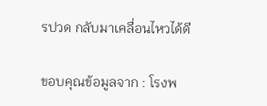รปวด กลับมาเคลื่อนไหวได้ดี

ขอบคุณข้อมูลจาก : โรงพ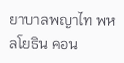ยาบาลพญาไท พหลโยธิน คอน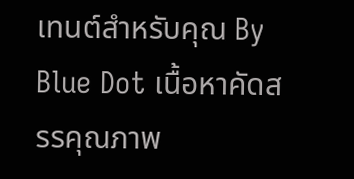เทนต์สำหรับคุณ By Blue Dot เนื้อหาคัดสรรคุณภาพ